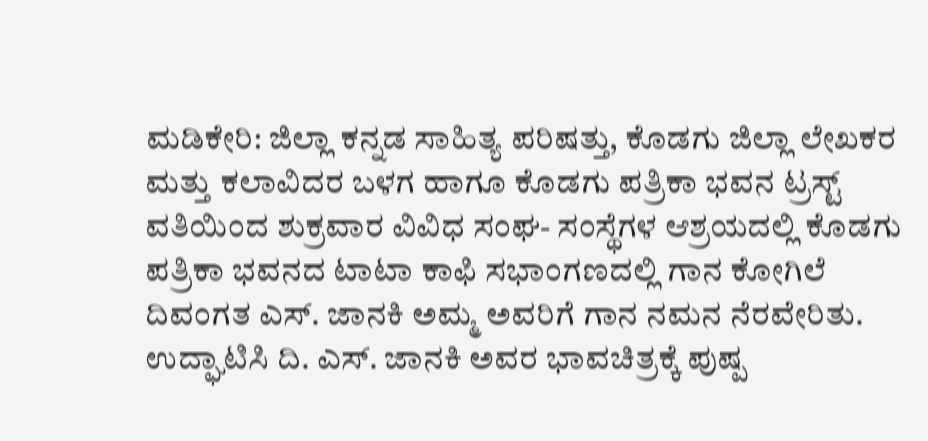ಮಡಿಕೇರಿ: ಜಿಲ್ಲಾ ಕನ್ನಡ ಸಾಹಿತ್ಯ ಪರಿಷತ್ತು, ಕೊಡಗು ಜಿಲ್ಲಾ ಲೇಖಕರ ಮತ್ತು ಕಲಾವಿದರ ಬಳಗ ಹಾಗೂ ಕೊಡಗು ಪತ್ರಿಕಾ ಭವನ ಟ್ರಸ್ಟ್ ವತಿಯಿಂದ ಶುಕ್ರವಾರ ವಿವಿಧ ಸಂಘ- ಸಂಸ್ಥೆಗಳ ಆಶ್ರಯದಲ್ಲಿ ಕೊಡಗು ಪತ್ರಿಕಾ ಭವನದ ಟಾಟಾ ಕಾಫಿ ಸಭಾಂಗಣದಲ್ಲಿ ಗಾನ ಕೋಗಿಲೆ ದಿವಂಗತ ಎಸ್. ಜಾನಕಿ ಅಮ್ಮ ಅವರಿಗೆ ಗಾನ ನಮನ ನೆರವೇರಿತು.
ಉದ್ಘಾಟಿಸಿ ದಿ. ಎಸ್. ಜಾನಕಿ ಅವರ ಭಾವಚಿತ್ರಕ್ಕೆ ಪುಷ್ಪ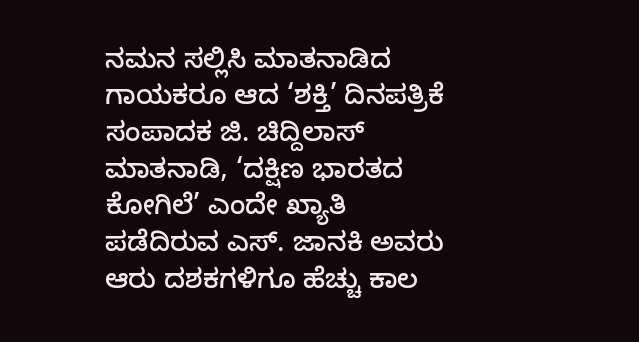ನಮನ ಸಲ್ಲಿಸಿ ಮಾತನಾಡಿದ ಗಾಯಕರೂ ಆದ ‘ಶಕ್ತಿ’ ದಿನಪತ್ರಿಕೆ ಸಂಪಾದಕ ಜಿ. ಚಿದ್ದಿಲಾಸ್ ಮಾತನಾಡಿ, ‘ದಕ್ಷಿಣ ಭಾರತದ ಕೋಗಿಲೆ’ ಎಂದೇ ಖ್ಯಾತಿ ಪಡೆದಿರುವ ಎಸ್. ಜಾನಕಿ ಅವರು ಆರು ದಶಕಗಳಿಗೂ ಹೆಚ್ಚು ಕಾಲ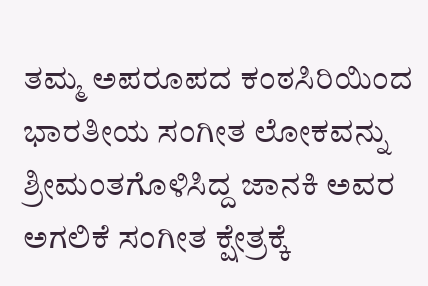ತಮ್ಮ ಅಪರೂಪದ ಕಂಠಸಿರಿಯಿಂದ ಭಾರತೀಯ ಸಂಗೀತ ಲೋಕವನ್ನು ಶ್ರೀಮಂತಗೊಳಿಸಿದ್ದ ಜಾನಕಿ ಅವರ ಅಗಲಿಕೆ ಸಂಗೀತ ಕ್ಷೇತ್ರಕ್ಕೆ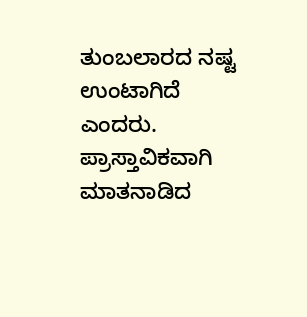ತುಂಬಲಾರದ ನಷ್ಟ ಉಂಟಾಗಿದೆ ಎಂದರು.
ಪ್ರಾಸ್ತಾವಿಕವಾಗಿ ಮಾತನಾಡಿದ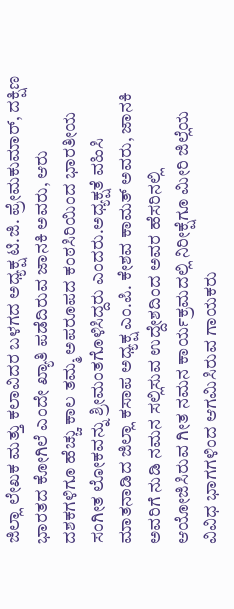ಜಿಲ್ಲಾ ಲೇಖಕ ಮತ್ತು ಕಲಾವಿದರ ಬಳಗದ ಅಧ್ಯಕ್ಷ ಟಿ.ಜಿ. ಪ್ರೇಮಕುಮಾರ್, ದಕ್ಷಿಣ ಭಾರತದ ಕೋಗಿಲೆ ಎಂದೇ ಖ್ಯಾತಿ ಪಡೆದಿರುವ ಜಾನಕಿ ಅವರು, ಆರು ದಶಕಗಳಿಗೂ ಹೆಚ್ಚು ಕಾಲ ತಮ್ಮ ಅಪರೂಪದ ಕಂಠಸಿರಿಯಿಂದ ಭಾರತೀಯ ಸಂಗೀತ ಲೋಕವನ್ನು ಶ್ರೀಮಂತಗೊಳಿಸಿದ್ದರು ಎಂದರು.ಅಧ್ಯಕ್ಷತೆ ವಹಿಸಿ ಮಾತನಾಡಿದ ಜಿಲ್ಲಾ ಕಸಾಪ ಅಧ್ಯಕ್ಷ ಎಂ.ಪಿ. ಕೇಶವ ಕಾಮತ್ ಅವರು, ಜಾನಕಿ ಅವರಿಗೆ ನುಡಿ ನಮನ ಸಲ್ಲಿಸುವ ಉದ್ದೇಶದಿಂದ ಅವರ ಹೆಸರಿನಲ್ಲಿ ಆಯೋಜಿಸಿರುವ ಗೀತ ನಮನ ಕಾರ್ಯಕ್ರಮದಲ್ಲಿ ನಿರೀಕ್ಷೆಗೂ ಮೀರಿ ಜಿಲ್ಲೆಯ ವಿವಿಧ ಭಾಗಗಳಿಂದ ಆಗಮಿಸಿರುವ ಗಾಯಕರು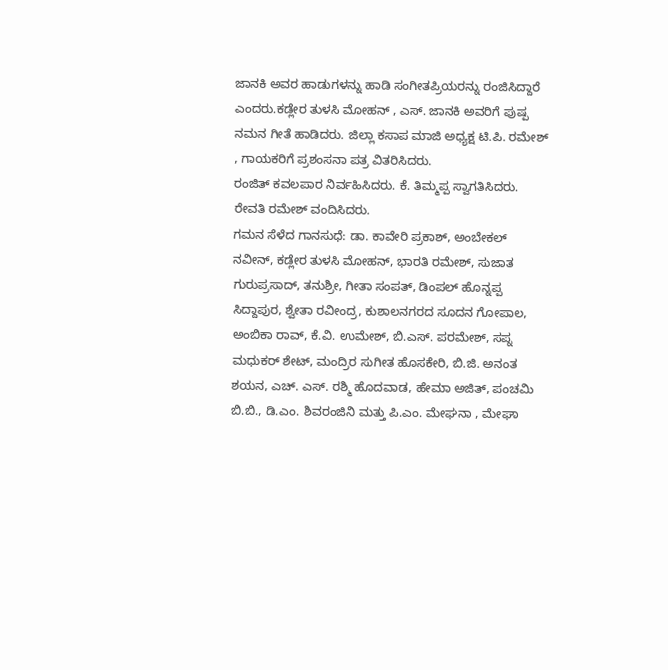ಜಾನಕಿ ಅವರ ಹಾಡುಗಳನ್ನು ಹಾಡಿ ಸಂಗೀತಪ್ರಿಯರನ್ನು ರಂಜಿಸಿದ್ದಾರೆ ಎಂದರು.ಕಡ್ಲೇರ ತುಳಸಿ ಮೋಹನ್ , ಎಸ್. ಜಾನಕಿ ಅವರಿಗೆ ಪುಷ್ಪ ನಮನ ಗೀತೆ ಹಾಡಿದರು. ಜಿಲ್ಲಾ ಕಸಾಪ ಮಾಜಿ ಅಧ್ಯಕ್ಷ ಟಿ.ಪಿ. ರಮೇಶ್ , ಗಾಯಕರಿಗೆ ಪ್ರಶಂಸನಾ ಪತ್ರ ವಿತರಿಸಿದರು.
ರಂಜಿತ್ ಕವಲಪಾರ ನಿರ್ವಹಿಸಿದರು. ಕೆ. ತಿಮ್ಮಪ್ಪ ಸ್ವಾಗತಿಸಿದರು. ರೇವತಿ ರಮೇಶ್ ವಂದಿಸಿದರು.
ಗಮನ ಸೆಳೆದ ಗಾನಸುಧೆ: ಡಾ. ಕಾವೇರಿ ಪ್ರಕಾಶ್, ಅಂಬೇಕಲ್ ನವೀನ್, ಕಡ್ಲೇರ ತುಳಸಿ ಮೋಹನ್, ಭಾರತಿ ರಮೇಶ್, ಸುಜಾತ ಗುರುಪ್ರಸಾದ್, ತನುಶ್ರೀ, ಗೀತಾ ಸಂಪತ್, ಡಿಂಪಲ್ ಹೊನ್ನಪ್ಪ ಸಿದ್ದಾಪುರ, ಶ್ವೇತಾ ರವೀಂದ್ರ, ಕುಶಾಲನಗರದ ಸೂದನ ಗೋಪಾಲ, ಅಂಬಿಕಾ ರಾವ್, ಕೆ.ವಿ. ಉಮೇಶ್, ಬಿ.ಎಸ್. ಪರಮೇಶ್, ಸಪ್ನ ಮಧುಕರ್ ಶೇಟ್, ಮಂದ್ರಿರ ಸುಗೀತ ಹೊಸಕೇರಿ, ಬಿ.ಜಿ. ಅನಂತ ಶಯನ, ಎಚ್. ಎಸ್. ರಶ್ಮಿ ಹೊದವಾಡ, ಹೇಮಾ ಅಜಿತ್, ಪಂಚಮಿ ಬಿ.ಬಿ., ಡಿ.ಎಂ. ಶಿವರಂಜಿನಿ ಮತ್ತು ಪಿ.ಎಂ. ಮೇಘನಾ , ಮೇಘಾ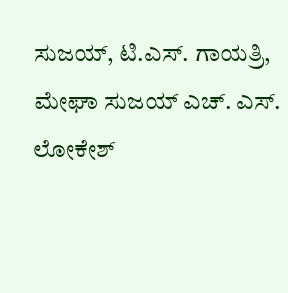ಸುಜಯ್, ಟಿ.ಎಸ್. ಗಾಯತ್ರಿ, ಮೇಘಾ ಸುಜಯ್ ಎಚ್. ಎಸ್. ಲೋಕೇಶ್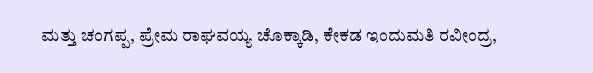ಮತ್ತು ಚಂಗಪ್ಪ, ಪ್ರೇಮ ರಾಘವಯ್ಯ ಚೊಕ್ಕಾಡಿ, ಕೇಕಡ ಇಂದುಮತಿ ರವೀಂದ್ರ,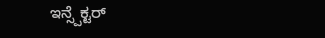ಇನ್ಸ್ಪೆಕ್ಟರ್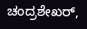ಚಂದ್ರಶೇಖರ್,